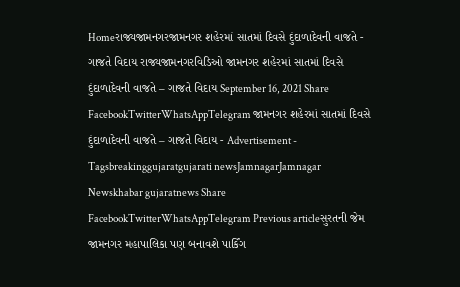Homeરાજ્યજામનગરજામનગર શહેરમાં સાતમાં દિવસે દુંદાળાદેવની વાજતે - ગાજતે વિદાય રાજ્યજામનગરવિડિઓ જામનગર શહેરમાં સાતમાં દિવસે દુંદાળાદેવની વાજતે – ગાજતે વિદાય September 16, 2021 Share FacebookTwitterWhatsAppTelegram જામનગર શહેરમાં સાતમાં દિવસે દુંદાળાદેવની વાજતે – ગાજતે વિદાય - Advertisement - Tagsbreakinggujaratgujarati newsJamnagarJamnagar Newskhabar gujaratnews Share FacebookTwitterWhatsAppTelegram Previous articleસુરતની જેમ જામનગર મહાપાલિકા પણ બનાવશે પાર્કિંગ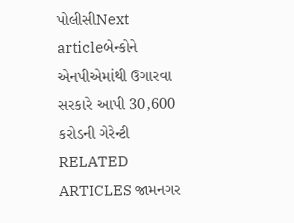પોલીસીNext articleબેન્કોને એનપીએમાંથી ઉગારવા સરકારે આપી 30,600 કરોડની ગેરેન્ટી RELATED ARTICLES જામનગર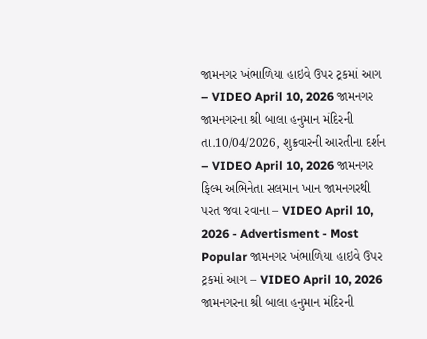જામનગર ખંભાળિયા હાઇવે ઉપર ટ્રકમાં આગ – VIDEO April 10, 2026 જામનગર જામનગરના શ્રી બાલા હનુમાન મંદિરની તા.10/04/2026, શુક્રવારની આરતીના દર્શન – VIDEO April 10, 2026 જામનગર ફિલ્મ અભિનેતા સલમાન ખાન જામનગરથી પરત જવા રવાના – VIDEO April 10, 2026 - Advertisment - Most Popular જામનગર ખંભાળિયા હાઇવે ઉપર ટ્રકમાં આગ – VIDEO April 10, 2026 જામનગરના શ્રી બાલા હનુમાન મંદિરની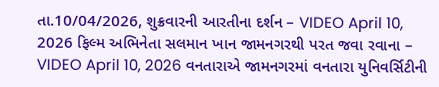તા.10/04/2026, શુક્રવારની આરતીના દર્શન – VIDEO April 10, 2026 ફિલ્મ અભિનેતા સલમાન ખાન જામનગરથી પરત જવા રવાના – VIDEO April 10, 2026 વનતારાએ જામનગરમાં વનતારા યુનિવર્સિટીની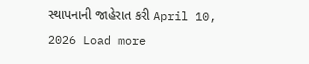સ્થાપનાની જાહેરાત કરી April 10, 2026 Load more